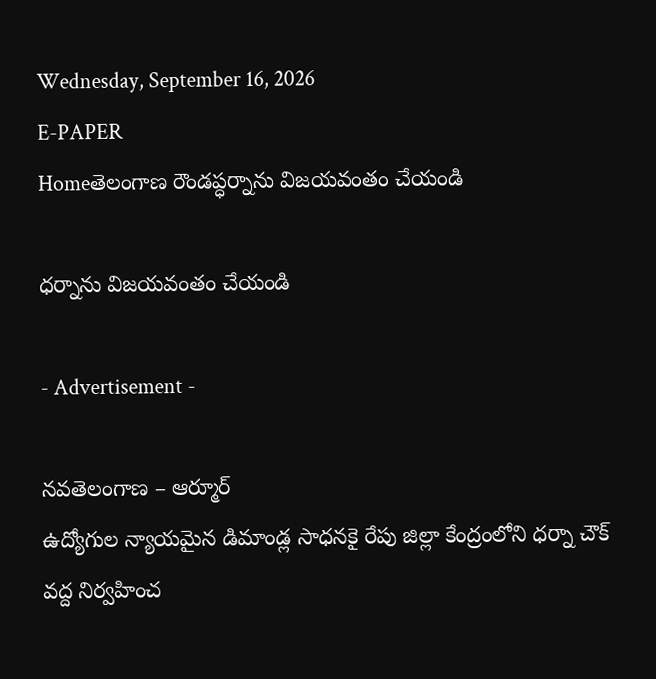Wednesday, September 16, 2026
E-PAPER
Homeతెలంగాణ రౌండప్ధర్నాను విజయవంతం చేయండి

ధర్నాను విజయవంతం చేయండి

- Advertisement -

నవతెలంగాణ – ఆర్మూర్
ఉద్యోగుల న్యాయమైన డిమాండ్ల సాధనకై రేపు జిల్లా కేంద్రంలోని ధర్నా చౌక్ వద్ద నిర్వహించ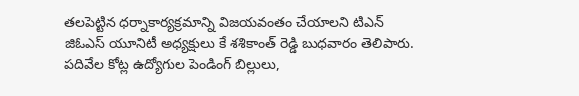తలపెట్టిన ధర్నాకార్యక్రమాన్ని విజయవంతం చేయాలని టిఎన్ జిఓఎస్ యూనిటీ అధ్యక్షులు కే శశికాంత్ రెడ్డి బుధవారం తెలిపారు. పదివేల కోట్ల ఉద్యోగుల పెండింగ్ బిల్లులు,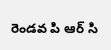రెండవ పి ఆర్ సి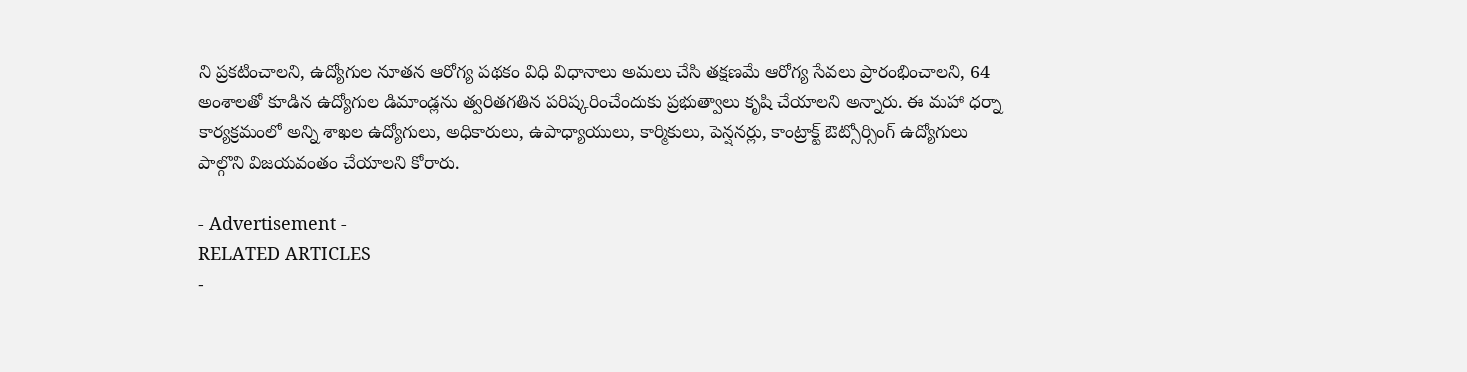ని ప్రకటించాలని, ఉద్యోగుల నూతన ఆరోగ్య పథకం విధి విధానాలు అమలు చేసి తక్షణమే ఆరోగ్య సేవలు ప్రారంభించాలని, 64 అంశాలతో కూడిన ఉద్యోగుల డిమాండ్లను త్వరితగతిన పరిష్కరించేందుకు ప్రభుత్వాలు కృషి చేయాలని అన్నారు. ఈ మహా ధర్నా కార్యక్రమంలో అన్ని శాఖల ఉద్యోగులు, అధికారులు, ఉపాధ్యాయులు, కార్మికులు, పెన్షనర్లు, కాంట్రాక్ట్ ఔట్సోర్సింగ్ ఉద్యోగులు పాల్గొని విజయవంతం చేయాలని కోరారు.

- Advertisement -
RELATED ARTICLES
-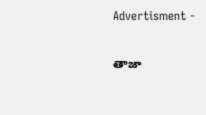Advertisment -

తాజా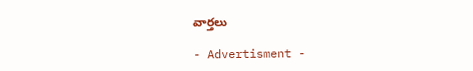వార్తలు

- Advertisment -